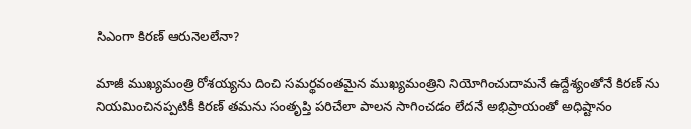సిఎంగా కిరణ్ ఆరునెలలేనా?

మాజీ ముఖ్యమంత్రి రోశయ్యను దించి సమర్థవంతమైన ముఖ్యమంత్రిని నియోగించుదామనే ఉద్దేశ్యంతోనే కిరణ్ ను నియమించినప్పటికీ కిరణ్ తమను సంతృప్తి పరిచేలా పాలన సాగించడం లేదనే అభిప్రాయంతో అధిష్టానం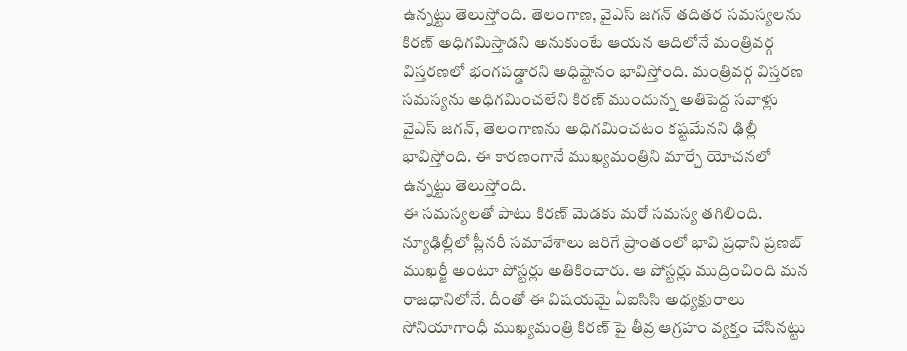ఉన్నట్టు తెలుస్తోంది. తెలంగాణ, వైఎస్ జగన్ తదితర సమస్యలను కిరణ్ అధిగమిస్తాడని అనుకుంటే ఆయన ఆదిలోనే మంత్రివర్గ విస్తరణలో భంగపడ్డారని అధిష్టానం భావిస్తోంది. మంత్రివర్గ విస్తరణ సమస్యను అధిగమించలేని కిరణ్ ముందున్న అతిపెద్ద సవాళ్లు వైఎస్ జగన్, తెలంగాణను అధిగమించటం కష్టమేనని ఢిల్లీ భావిస్తోంది. ఈ కారణంగానే ముఖ్యమంత్రిని మార్చే యోచనలో ఉన్నట్టు తెలుస్తోంది.
ఈ సమస్యలతో పాటు కిరణ్ మెడకు మరో సమస్య తగిలింది. న్యూఢిల్లీలో ప్లీనరీ సమావేశాలు జరిగే ప్రాంతంలో భావి ప్రధాని ప్రణబ్ ముఖర్జీ అంటూ పోస్టర్లు అతికించారు. ఆ పోస్టర్లు ముద్రించింది మన రాజధానిలోనే. దీంతో ఈ విషయమై ఏఐసిసి అధ్యక్షురాలు సోనియాగాంధీ ముఖ్యమంత్రి కిరణ్ పై తీవ్ర ఆగ్రహం వ్యక్తం చేసినట్టు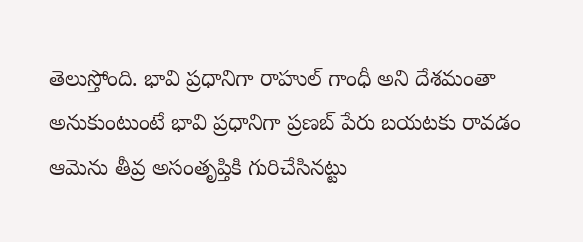తెలుస్తోంది. భావి ప్రధానిగా రాహుల్ గాంధీ అని దేశమంతా అనుకుంటుంటే భావి ప్రధానిగా ప్రణబ్ పేరు బయటకు రావడం ఆమెను తీవ్ర అసంతృప్తికి గురిచేసినట్టు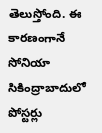తెలుస్తోంది. ఈ కారణంగానే సోనియా సికింద్రాబాదులో పోస్టర్లు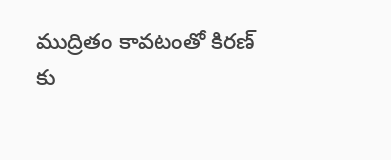ముద్రితం కావటంతో కిరణ్ కు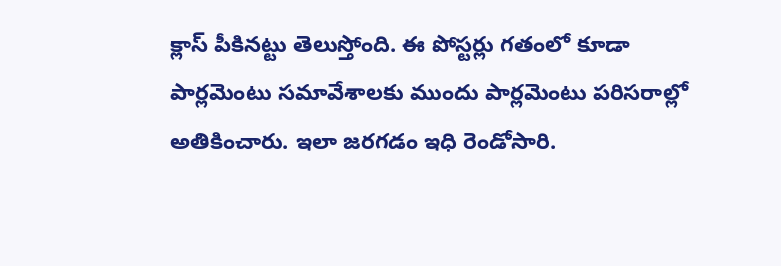క్లాస్ పీకినట్టు తెలుస్తోంది. ఈ పోస్టర్లు గతంలో కూడా పార్లమెంటు సమావేశాలకు ముందు పార్లమెంటు పరిసరాల్లో అతికించారు. ఇలా జరగడం ఇధి రెండోసారి.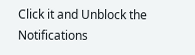Click it and Unblock the Notifications